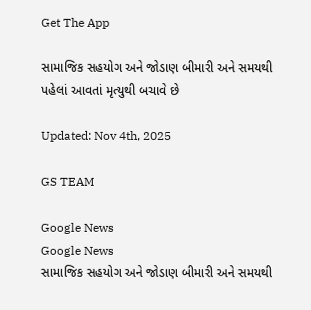Get The App

સામાજિક સહયોગ અને જોડાણ બીમારી અને સમયથી પહેલાં આવતાં મૃત્યુથી બચાવે છે

Updated: Nov 4th, 2025

GS TEAM

Google News
Google News
સામાજિક સહયોગ અને જોડાણ બીમારી અને સમયથી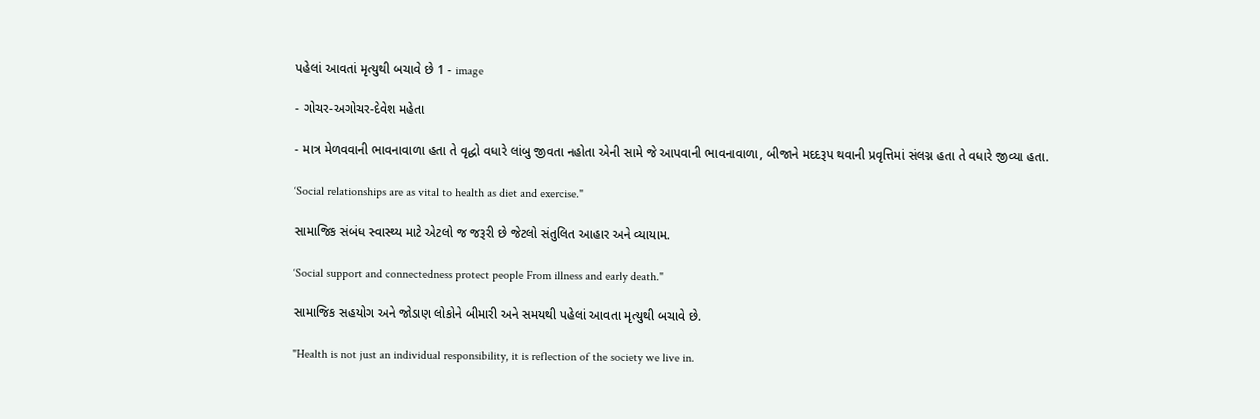પહેલાં આવતાં મૃત્યુથી બચાવે છે 1 - image

- ગોચર-અગોચર-દેવેશ મહેતા

- માત્ર મેળવવાની ભાવનાવાળા હતા તે વૃદ્ધો વધારે લાંબુ જીવતા નહોતા એની સામે જે આપવાની ભાવનાવાળા, બીજાને મદદરૂપ થવાની પ્રવૃત્તિમાં સંલગ્ન હતા તે વધારે જીવ્યા હતા.

‘Social relationships are as vital to health as diet and exercise."

સામાજિક સંબંધ સ્વાસ્થ્ય માટે એટલો જ જરૂરી છે જેટલો સંતુલિત આહાર અને વ્યાયામ.

‘Social support and connectedness protect people From illness and early death."

સામાજિક સહયોગ અને જોડાણ લોકોને બીમારી અને સમયથી પહેલાં આવતા મૃત્યુથી બચાવે છે.

"Health is not just an individual responsibility, it is reflection of the society we live in.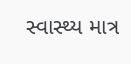સ્વાસ્થ્ય માત્ર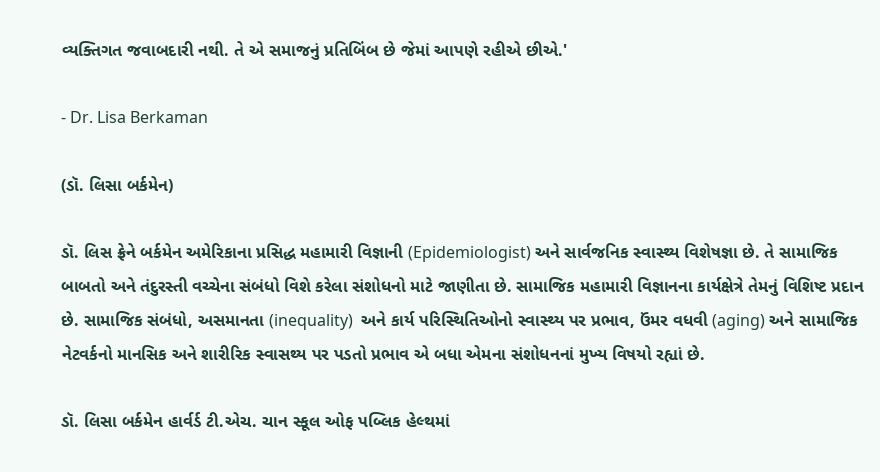વ્યક્તિગત જવાબદારી નથી. તે એ સમાજનું પ્રતિબિંબ છે જેમાં આપણે રહીએ છીએ.'

- Dr. Lisa Berkaman

(ડૉ. લિસા બર્કમેન)

ડૉ. લિસ ફ્રેને બર્કમેન અમેરિકાના પ્રસિદ્ધ મહામારી વિજ્ઞાની (Epidemiologist) અને સાર્વજનિક સ્વાસ્થ્ય વિશેષજ્ઞા છે. તે સામાજિક બાબતો અને તંદુરસ્તી વચ્ચેના સંબંધો વિશે કરેલા સંશોધનો માટે જાણીતા છે. સામાજિક મહામારી વિજ્ઞાનના કાર્યક્ષેત્રે તેમનું વિશિષ્ટ પ્રદાન છે. સામાજિક સંબંધો, અસમાનતા (inequality)  અને કાર્ય પરિસ્થિતિઓનો સ્વાસ્થ્ય પર પ્રભાવ, ઉંમર વધવી (aging) અને સામાજિક નેટવર્કનો માનસિક અને શારીરિક સ્વાસથ્ય પર પડતો પ્રભાવ એ બધા એમના સંશોધનનાં મુખ્ય વિષયો રહ્યાં છે.

ડૉ. લિસા બર્કમેન હાર્વર્ડ ટી.એચ. ચાન સ્કૂલ ઓફ પબ્લિક હેલ્થમાં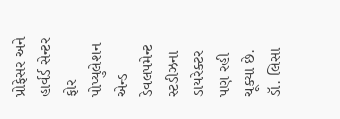પ્રોફેસર અને હાર્વર્ડ સેન્ટર ફોર પોપ્યુલેશન એન્ડ ડેવલપમેન્ટ સ્ટડીઝના ડાયરેક્ટર પણ રહી ચૂક્યા છે. ડૉ. લિસા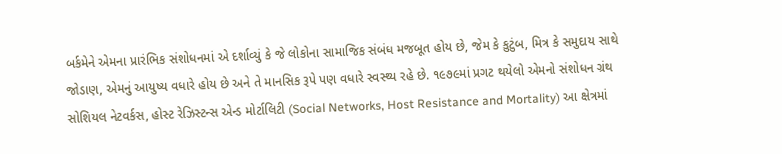બર્કમેને એમના પ્રારંભિક સંશોધનમાં એ દર્શાવ્યું કે જે લોકોના સામાજિક સંબંધ મજબૂત હોય છે, જેમ કે કુટુંબ, મિત્ર કે સમુદાય સાથે જોડાણ, એમનું આયુષ્ય વધારે હોય છે અને તે માનસિક રૂપે પણ વધારે સ્વસ્થ્ય રહે છે. ૧૯૭૯માં પ્રગટ થયેલો એમનો સંશોધન ગ્રંથ સોશિયલ નેટવર્કસ, હોસ્ટ રેઝિસ્ટન્સ એન્ડ મોર્ટાલિટી (Social Networks, Host Resistance and Mortality) આ ક્ષેત્રમાં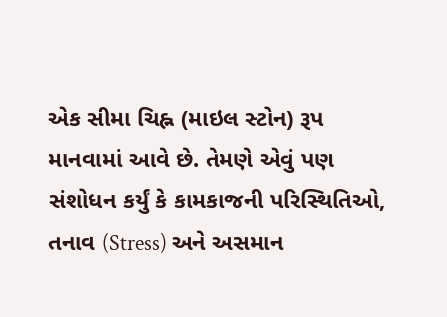એક સીમા ચિહ્ન (માઇલ સ્ટોન) રૂપ માનવામાં આવે છે. તેમણે એવું પણ સંશોધન કર્યું કે કામકાજની પરિસ્થિતિઓ, તનાવ (Stress) અને અસમાન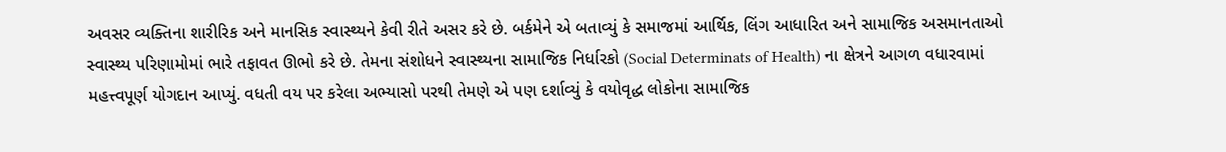અવસર વ્યક્તિના શારીરિક અને માનસિક સ્વાસ્થ્યને કેવી રીતે અસર કરે છે. બર્કમેને એ બતાવ્યું કે સમાજમાં આર્થિક, લિંગ આધારિત અને સામાજિક અસમાનતાઓ સ્વાસ્થ્ય પરિણામોમાં ભારે તફાવત ઊભો કરે છે. તેમના સંશોધને સ્વાસ્થ્યના સામાજિક નિર્ધારકો (Social Determinats of Health) ના ક્ષેત્રને આગળ વધારવામાં મહત્ત્વપૂર્ણ યોગદાન આપ્યું. વધતી વય પર કરેલા અભ્યાસો પરથી તેમણે એ પણ દર્શાવ્યું કે વયોવૃદ્ધ લોકોના સામાજિક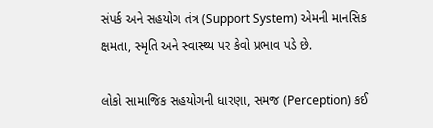સંપર્ક અને સહયોગ તંત્ર (Support System) એમની માનસિક ક્ષમતા, સ્મૃતિ અને સ્વાસ્થ્ય પર કેવો પ્રભાવ પડે છે.

લોકો સામાજિક સહયોગની ધારણા, સમજ (Perception) કઈ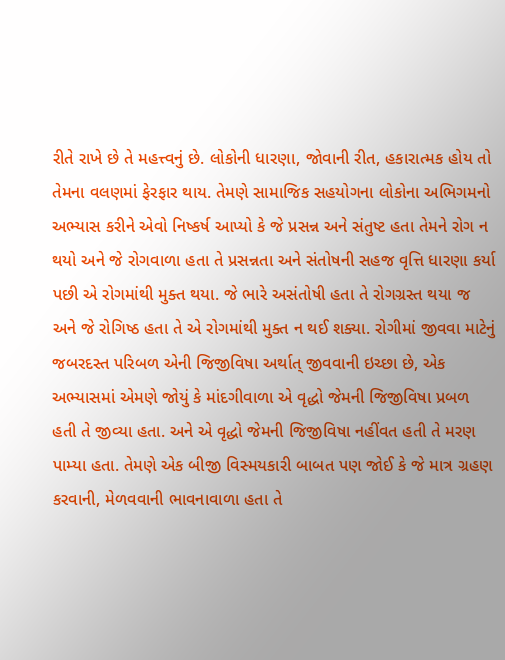રીતે રાખે છે તે મહત્ત્વનું છે. લોકોની ધારણા, જોવાની રીત, હકારાત્મક હોય તો તેમના વલણમાં ફેરફાર થાય. તેમણે સામાજિક સહયોગના લોકોના અભિગમનો અભ્યાસ કરીને એવો નિષ્કર્ષ આપ્યો કે જે પ્રસન્ન અને સંતુષ્ટ હતા તેમને રોગ ન થયો અને જે રોગવાળા હતા તે પ્રસન્નતા અને સંતોષની સહજ વૃત્તિ ધારણા કર્યા પછી એ રોગમાંથી મુક્ત થયા. જે ભારે અસંતોષી હતા તે રોગગ્રસ્ત થયા જ અને જે રોગિષ્ઠ હતા તે એ રોગમાંથી મુક્ત ન થઈ શક્યા. રોગીમાં જીવવા માટેનું જબરદસ્ત પરિબળ એની જિજીવિષા અર્થાત્ જીવવાની ઇચ્છા છે, એક અભ્યાસમાં એમણે જોયું કે માંદગીવાળા એ વૃદ્ધો જેમની જિજીવિષા પ્રબળ હતી તે જીવ્યા હતા. અને એ વૃદ્ધો જેમની જિજીવિષા નહીંવત હતી તે મરણ પામ્યા હતા. તેમણે એક બીજી વિસ્મયકારી બાબત પણ જોઈ કે જે માત્ર ગ્રહણ કરવાની, મેળવવાની ભાવનાવાળા હતા તે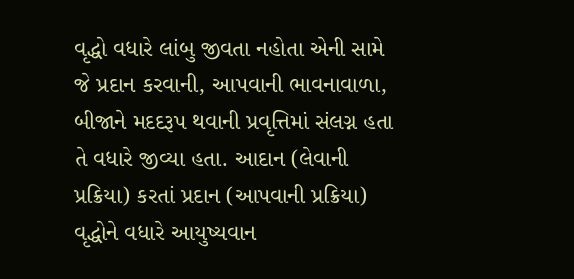વૃદ્ધો વધારે લાંબુ જીવતા નહોતા એની સામે જે પ્રદાન કરવાની, આપવાની ભાવનાવાળા, બીજાને મદદરૂપ થવાની પ્રવૃત્તિમાં સંલગ્ન હતા તે વધારે જીવ્યા હતા. આદાન (લેવાની પ્રક્રિયા) કરતાં પ્રદાન (આપવાની પ્રક્રિયા) વૃદ્ધોને વધારે આયુષ્યવાન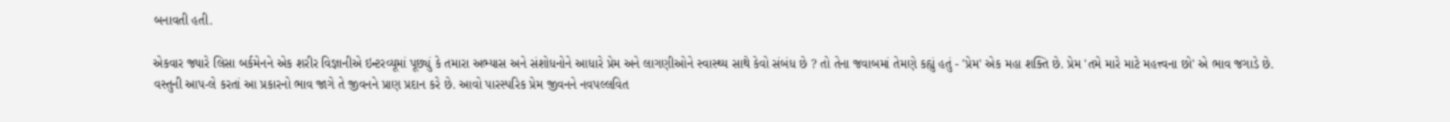બનાવતી હતી.

એકવાર જ્યારે લિસા બર્કમેનને એક શરીર વિજ્ઞાનીએ ઇન્ટરવ્યૂમાં પૂછ્યું કે તમારા અભ્યાસ અને સંશોધનોને આધારે પ્રેમ અને લાગણીઓને સ્વાસ્થ્ય સાથે કેવો સંબંધ છે ? તો તેના જવાબમાં તેમણે કહ્યું હતું - 'પ્રેમ' એક મહા શક્તિ છે. પ્રેમ 'તમે મારે માટે મહત્ત્વના છો' એ ભાવ જગાડે છે. વસ્તુની આપ-લે કરતાં આ પ્રકારનો ભાવ જાગે તે જીવનને પ્રાણ પ્રદાન કરે છે. આવો પારસ્પરિક પ્રેમ જીવનને નવપલ્લવિત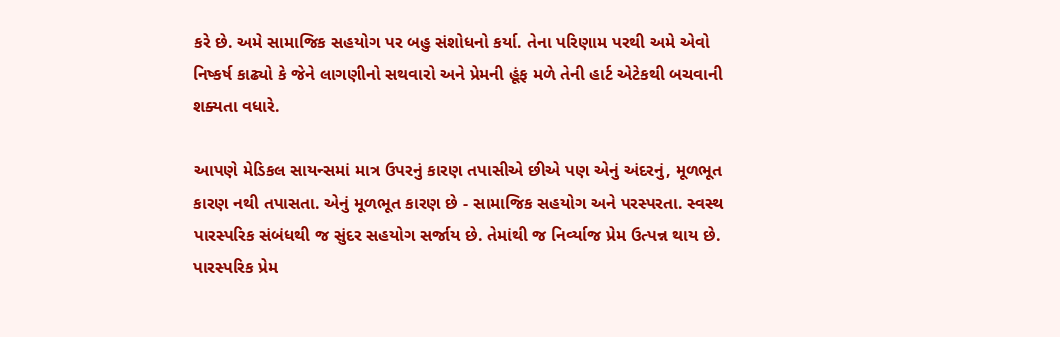કરે છે. અમે સામાજિક સહયોગ પર બહુ સંશોધનો કર્યા. તેના પરિણામ પરથી અમે એવો નિષ્કર્ષ કાઢ્યો કે જેને લાગણીનો સથવારો અને પ્રેમની હૂંફ મળે તેની હાર્ટ એટેકથી બચવાની શક્યતા વધારે.

આપણે મેડિકલ સાયન્સમાં માત્ર ઉપરનું કારણ તપાસીએ છીએ પણ એનું અંદરનું, મૂળભૂત કારણ નથી તપાસતા. એનું મૂળભૂત કારણ છે - સામાજિક સહયોગ અને પરસ્પરતા. સ્વસ્થ પારસ્પરિક સંબંધથી જ સુંદર સહયોગ સર્જાય છે. તેમાંથી જ નિર્વ્યાજ પ્રેમ ઉત્પન્ન થાય છે. પારસ્પરિક પ્રેમ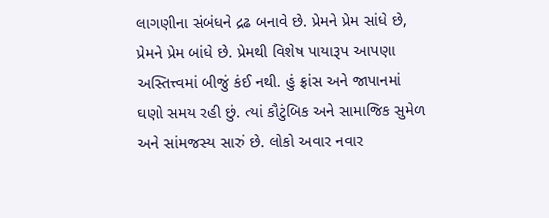લાગણીના સંબંધને દ્રઢ બનાવે છે. પ્રેમને પ્રેમ સાંધે છે, પ્રેમને પ્રેમ બાંધે છે. પ્રેમથી વિશેષ પાયારૂપ આપણા અસ્તિત્ત્વમાં બીજું કંઈ નથી. હું ફ્રાંસ અને જાપાનમાં ઘણો સમય રહી છું. ત્યાં કૌટુંબિક અને સામાજિક સુમેળ અને સાંમજસ્ય સારું છે. લોકો અવાર નવાર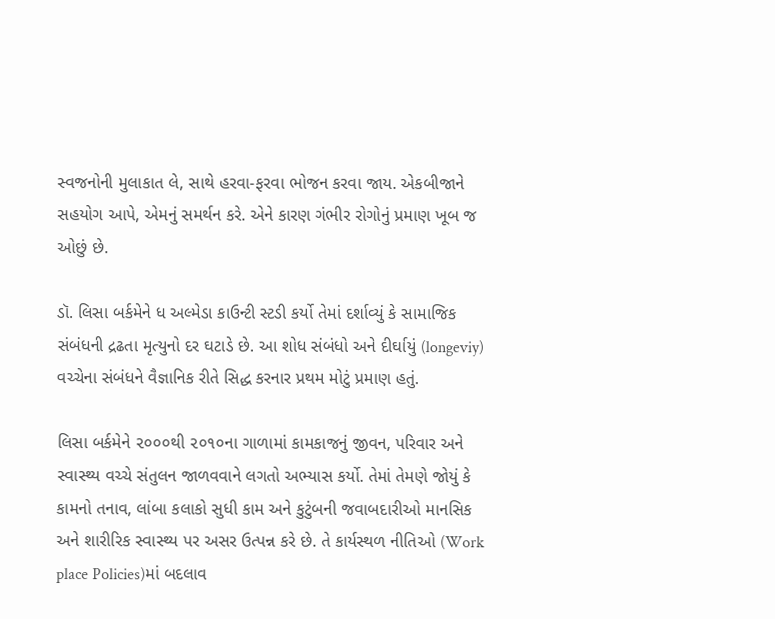સ્વજનોની મુલાકાત લે, સાથે હરવા-ફરવા ભોજન કરવા જાય. એકબીજાને સહયોગ આપે, એમનું સમર્થન કરે. એને કારણ ગંભીર રોગોનું પ્રમાણ ખૂબ જ ઓછું છે.

ડૉ. લિસા બર્કમેને ધ અલ્મેડા કાઉન્ટી સ્ટડી કર્યો તેમાં દર્શાવ્યું કે સામાજિક સંબંધની દ્રઢતા મૃત્યુનો દર ઘટાડે છે. આ શોધ સંબંધો અને દીર્ઘાયું (longeviy) વચ્ચેના સંબંધને વૈજ્ઞાનિક રીતે સિદ્ધ કરનાર પ્રથમ મોટું પ્રમાણ હતું.

લિસા બર્કમેને ૨૦૦૦થી ૨૦૧૦ના ગાળામાં કામકાજનું જીવન, પરિવાર અને સ્વાસ્થ્ય વચ્ચે સંતુલન જાળવવાને લગતો અભ્યાસ કર્યો. તેમાં તેમણે જોયું કે કામનો તનાવ, લાંબા કલાકો સુધી કામ અને કુટુંબની જવાબદારીઓ માનસિક અને શારીરિક સ્વાસ્થ્ય પર અસર ઉત્પન્ન કરે છે. તે કાર્યસ્થળ નીતિઓ (Work place Policies)માં બદલાવ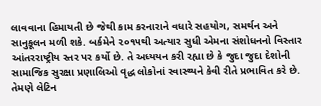લાવવાના હિમાયતી છે જેથી કામ કરનારાને વધારે સહયોગ, સમર્થન અને સાનુકૂલન મળી શકે. બર્કમેને ૨૦૧૫થી અત્યાર સુધી એમના સંશોધનનો વિસ્તાર આંતરરાષ્ટ્રીય સ્તર પર કર્યો છે. તે અધ્યયન કરી રહ્યા છે કે જુદા જુદા દેશોની સામાજિક સુરક્ષા પ્રણાલિઓ વૃદ્ધ લોકોનાં સ્વાસ્થ્યને કેવી રીતે પ્રભાવિત કરે છે. તેમણે લેટિન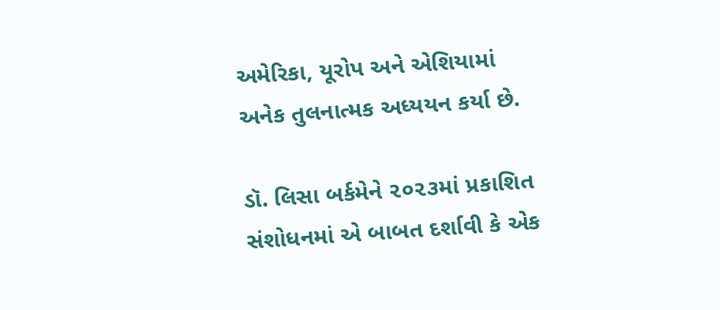અમેરિકા, યૂરોપ અને એશિયામાં અનેક તુલનાત્મક અધ્યયન કર્યા છે.

ડૉ. લિસા બર્કમેને ૨૦૨૩માં પ્રકાશિત સંશોધનમાં એ બાબત દર્શાવી કે એક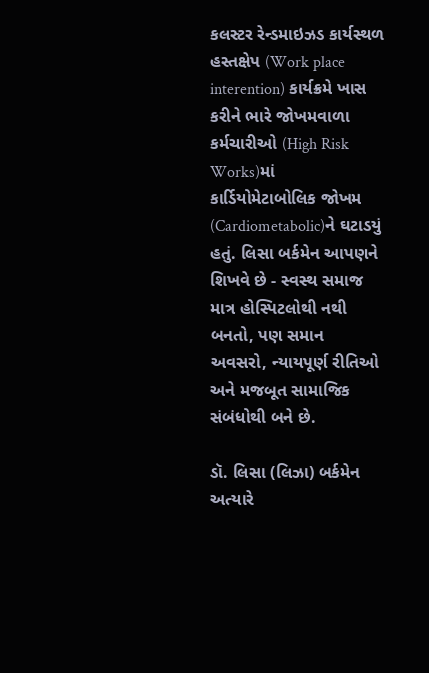કલસ્ટર રેન્ડમાઇઝડ કાર્યસ્થળ હસ્તક્ષેપ (Work place interention) કાર્યક્રમે ખાસ કરીને ભારે જોખમવાળા કર્મચારીઓ (High Risk Works)માં કાર્ડિયોમેટાબોલિક જોખમ (Cardiometabolic)ને ઘટાડયું હતું. લિસા બર્કમેન આપણને શિખવે છે - સ્વસ્થ સમાજ માત્ર હોસ્પિટલોથી નથી બનતો, પણ સમાન અવસરો, ન્યાયપૂર્ણ રીતિઓ અને મજબૂત સામાજિક સંબંધોથી બને છે.

ડૉ. લિસા (લિઝા) બર્કમેન અત્યારે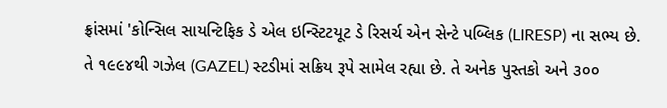ફ્રાંસમાં 'કોન્સિલ સાયન્ટિફિક ડે એલ ઇન્સ્ટિટયૂટ ડે રિસર્ચ એન સેન્ટે પબ્લિક (LIRESP) ના સભ્ય છે. તે ૧૯૯૪થી ગઝેલ (GAZEL) સ્ટડીમાં સક્રિય રૂપે સામેલ રહ્યા છે. તે અનેક પુસ્તકો અને ૩૦૦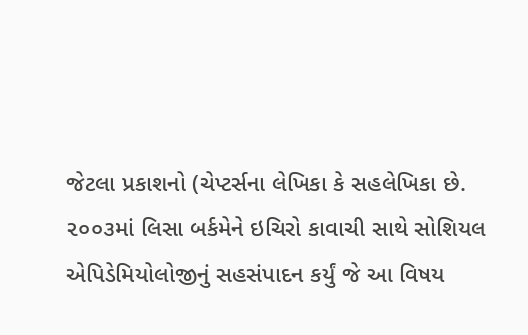જેટલા પ્રકાશનો (ચેપ્ટર્સના લેખિકા કે સહલેખિકા છે. ૨૦૦૩માં લિસા બર્કમેને ઇચિરો કાવાચી સાથે સોશિયલ એપિડેમિયોલોજીનું સહસંપાદન કર્યું જે આ વિષય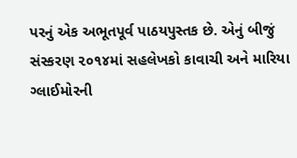પરનું એક અભૂતપૂર્વ પાઠયપુસ્તક છે. એનું બીજું સંસ્કરણ ૨૦૧૪માં સહલેખકો કાવાચી અને મારિયા ગ્લાઈમોરની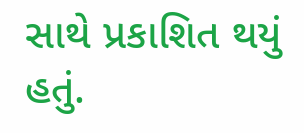સાથે પ્રકાશિત થયું હતું.